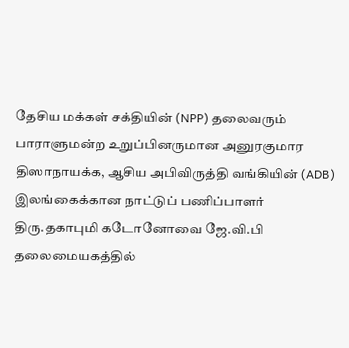தேசிய மக்கள் சக்தியின் (NPP) தலைவரும் பாராளுமன்ற உறுப்பினருமான அனுரகுமார திஸாநாயக்க, ஆசிய அபிவிருத்தி வங்கியின் (ADB) இலங்கைக்கான நாட்டுப் பணிப்பாளர் திரு.தகாபுமி கடோனோவை ஜே.வி.பி தலைமையகத்தில்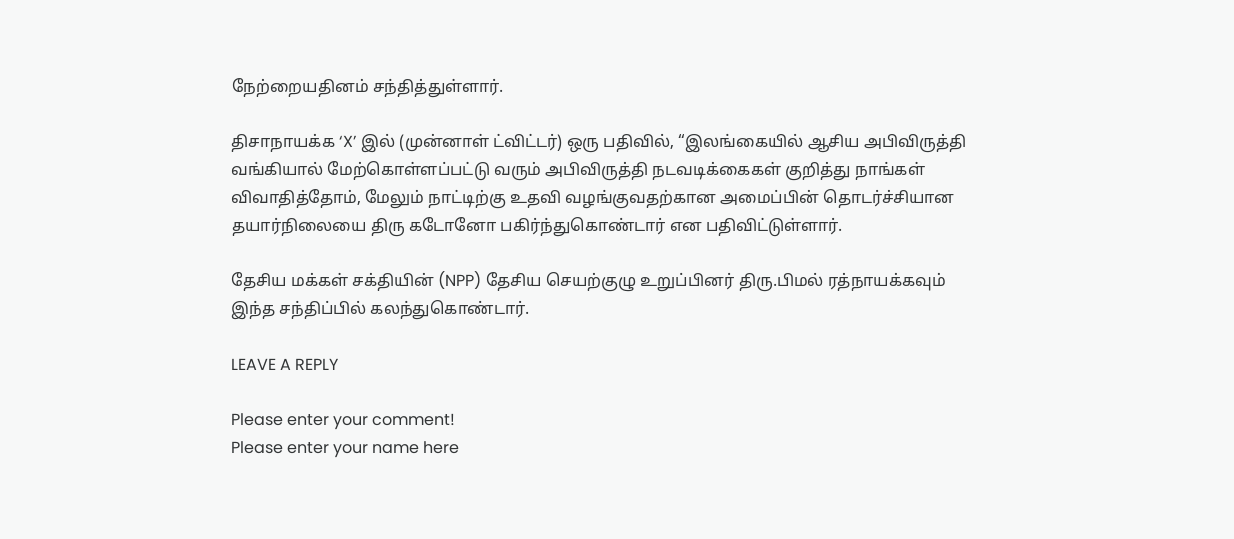நேற்றையதினம் சந்தித்துள்ளார்.

திசாநாயக்க ‘X’ இல் (முன்னாள் ட்விட்டர்) ஒரு பதிவில், “இலங்கையில் ஆசிய அபிவிருத்தி வங்கியால் மேற்கொள்ளப்பட்டு வரும் அபிவிருத்தி நடவடிக்கைகள் குறித்து நாங்கள் விவாதித்தோம், மேலும் நாட்டிற்கு உதவி வழங்குவதற்கான அமைப்பின் தொடர்ச்சியான தயார்நிலையை திரு கடோனோ பகிர்ந்துகொண்டார் என பதிவிட்டுள்ளார்.

தேசிய மக்கள் சக்தியின் (NPP) தேசிய செயற்குழு உறுப்பினர் திரு.பிமல் ரத்நாயக்கவும் இந்த சந்திப்பில் கலந்துகொண்டார்.

LEAVE A REPLY

Please enter your comment!
Please enter your name here